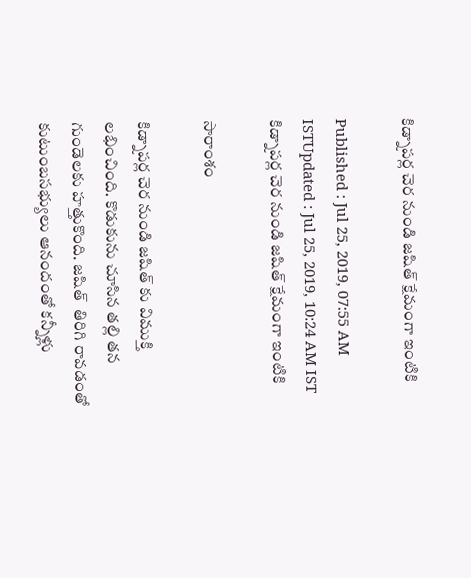కిడ్నాపర్ల చెర నుండి జషిత్ క్షేమంగా ఇంటికి

Published : Jul 25, 2019, 07:55 AM ISTUpdated : Jul 25, 2019, 10:24 AM IST
కిడ్నాపర్ల చెర నుండి జషిత్ క్షేమంగా ఇంటికి

సారాంశం

కిడ్నాపర్ల చెర నుండి జషిత్ కు విముక్తి లభించింది. కొడుకును చూసిన తల్లి తన గుండెలకు హత్తుకొంది. జషిత్  తిరిగి రావడంతో కుటుంబసభ్యులు ఆనందంతో కన్నీళ్లు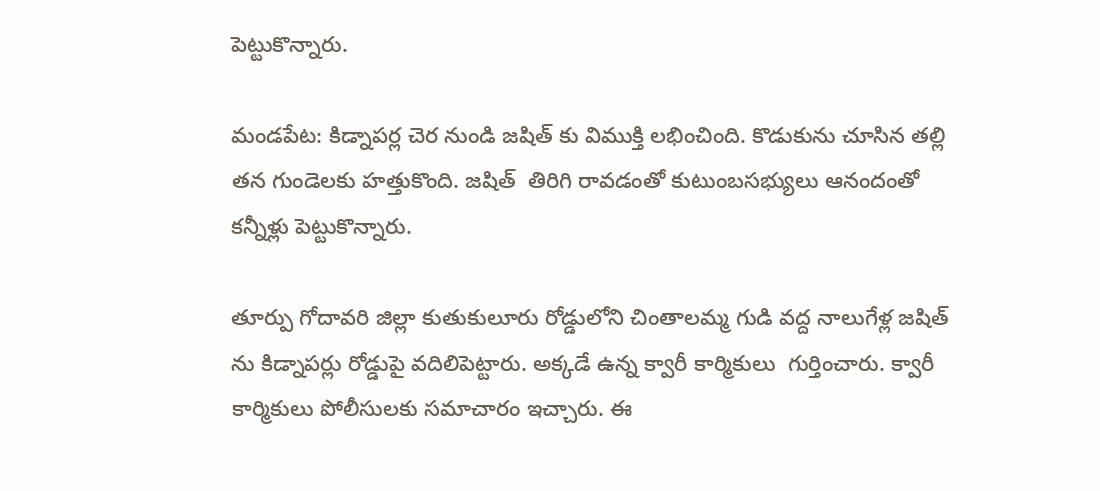పెట్టుకొన్నారు.

మండపేట: కిడ్నాపర్ల చెర నుండి జషిత్ కు విముక్తి లభించింది. కొడుకును చూసిన తల్లి తన గుండెలకు హత్తుకొంది. జషిత్  తిరిగి రావడంతో కుటుంబసభ్యులు ఆనందంతో కన్నీళ్లు పెట్టుకొన్నారు.

తూర్పు గోదావరి జిల్లా కుతుకులూరు రోడ్డులోని చింతాలమ్మ గుడి వద్ద నాలుగేళ్ల జషిత్ ను కిడ్నాపర్లు రోడ్డుపై వదిలిపెట్టారు. అక్కడే ఉన్న క్వారీ కార్మికులు  గుర్తించారు. క్వారీ కార్మికులు పోలీసులకు సమాచారం ఇచ్చారు. ఈ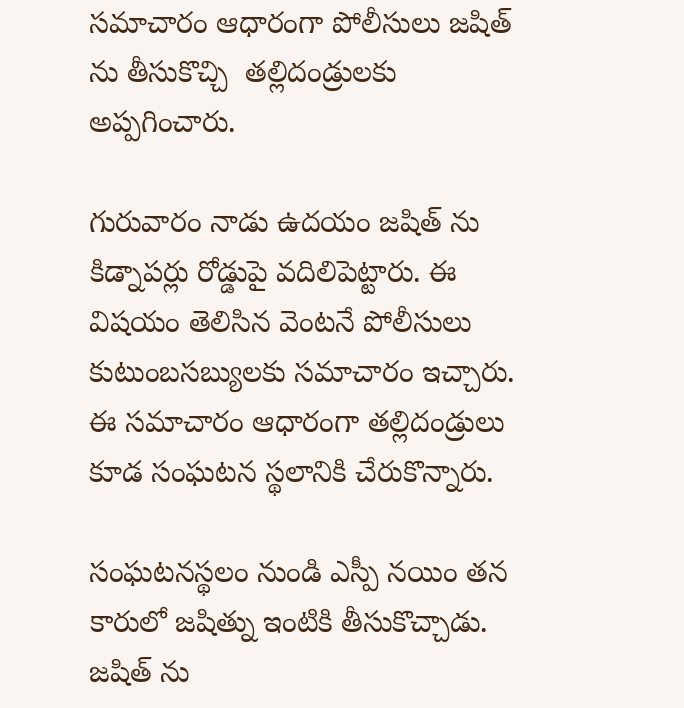సమాచారం ఆధారంగా పోలీసులు జషిత్ ను తీసుకొచ్చి  తల్లిదండ్రులకు అప్పగించారు.

గురువారం నాడు ఉదయం జషిత్ ను కిడ్నాపర్లు రోడ్డుపై వదిలిపెట్టారు. ఈ విషయం తెలిసిన వెంటనే పోలీసులు కుటుంబసబ్యులకు సమాచారం ఇచ్చారు. ఈ సమాచారం ఆధారంగా తల్లిదండ్రులు కూడ సంఘటన స్థలానికి చేరుకొన్నారు.

సంఘటనస్థలం నుండి ఎస్పీ నయిం తన కారులో జషిత్ను ఇంటికి తీసుకొచ్చాడు. జషిత్ ను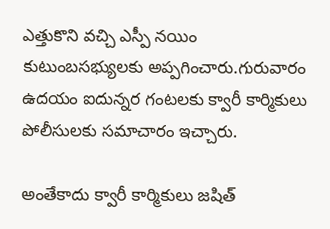ఎత్తుకొని వచ్చి ఎస్పీ నయిం కుటుంబసభ్యులకు అప్పగించారు.గురువారం ఉదయం ఐదున్నర గంటలకు క్వారీ కార్మికులు పోలీసులకు సమాచారం ఇచ్చారు.

అంతేకాదు క్వారీ కార్మికులు జషిత్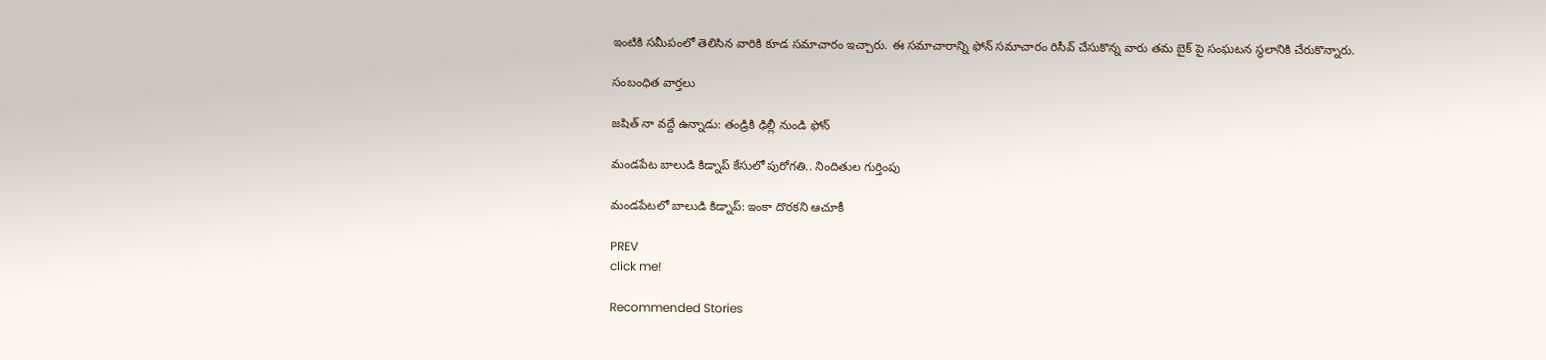ఇంటికి సమీపంలో తెలిసిన వారికి కూడ సమాచారం ఇచ్చారు. ఈ సమాచారాన్ని ఫోన్ సమాచారం రిసీవ్ చేసుకొన్న వారు తమ బైక్ పై సంఘటన స్థలానికి చేరుకొన్నారు.

సంబంధిత వార్తలు

జషిత్ నా వద్దే ఉన్నాడు: తండ్రికి ఢిల్లీ నుండి ఫోన్

మండపేట బాలుడి కిడ్నాప్ కేసులో పురోగతి.. నిందితుల గుర్తింపు

మండపేటలో బాలుడి కిడ్నాప్: ఇంకా దొరకని ఆచూకీ

PREV
click me!

Recommended Stories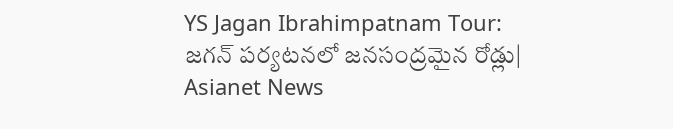YS Jagan Ibrahimpatnam Tour: జగన్ పర్యటనలో జనసంద్రమైన రోడ్లు| Asianet News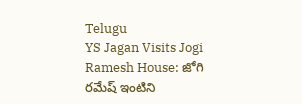Telugu
YS Jagan Visits Jogi Ramesh House: జోగి రమేష్ ఇంటిని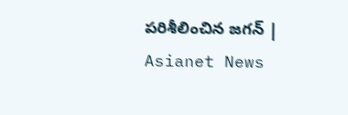పరిశీలించిన జగన్ | Asianet News